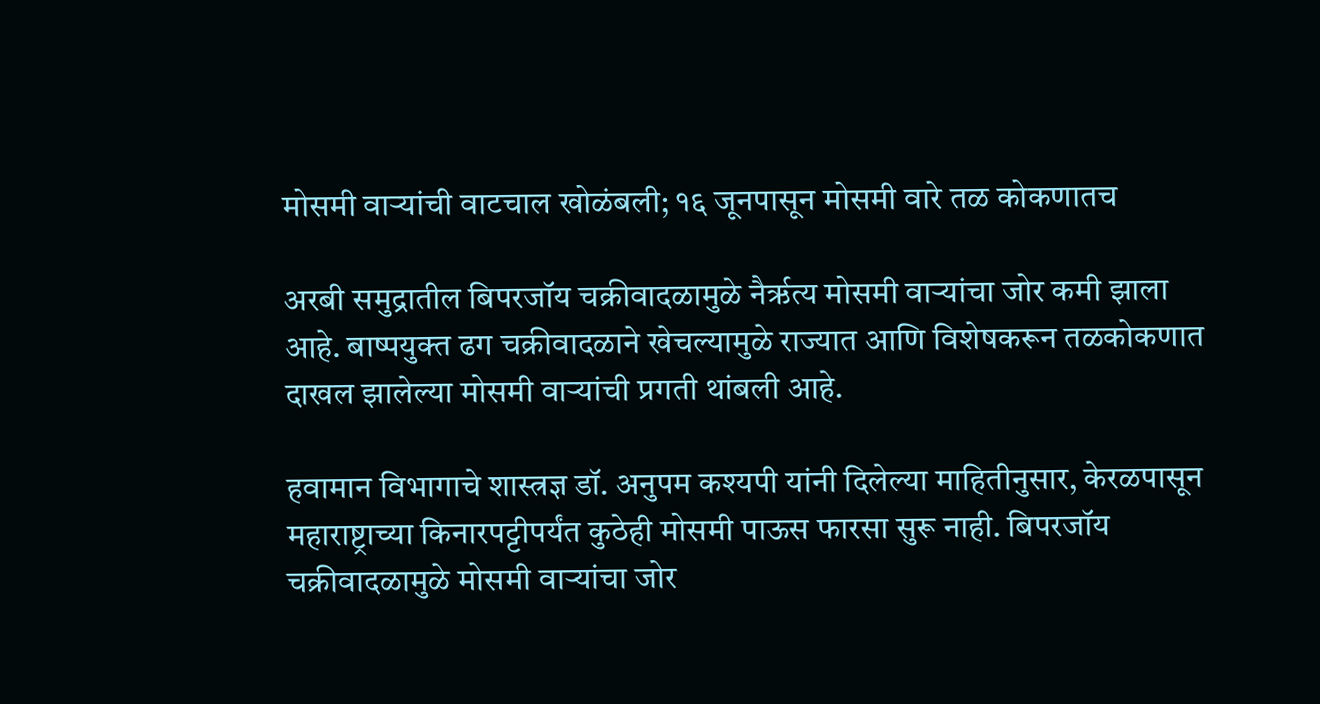मोसमी वाऱ्यांची वाटचाल खोळंबली; १६ जूनपासून मोसमी वारे तळ कोकणातच

अरबी समुद्रातील बिपरजॉय चक्रीवादळामुळे नैर्ऋत्य मोसमी वाऱ्यांचा जोर कमी झाला आहे. बाष्पयुक्त ढग चक्रीवादळाने खेचल्यामुळे राज्यात आणि विशेषकरून तळकोकणात दाखल झालेल्या मोसमी वाऱ्यांची प्रगती थांबली आहे.

हवामान विभागाचे शास्त्रज्ञ डॉ. अनुपम कश्यपी यांनी दिलेल्या माहितीनुसार, केरळपासून महाराष्ट्राच्या किनारपट्टीपर्यंत कुठेही मोसमी पाऊस फारसा सुरू नाही. बिपरजॉय चक्रीवादळामुळे मोसमी वाऱ्यांचा जोर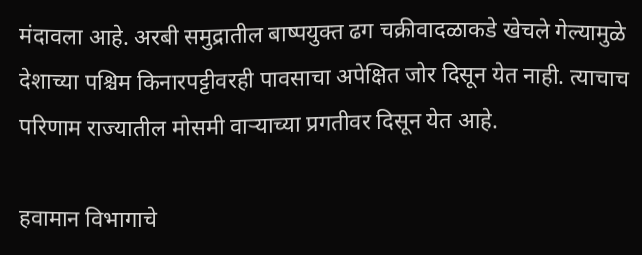मंदावला आहे. अरबी समुद्रातील बाष्पयुक्त ढग चक्रीवादळाकडे खेचले गेल्यामुळे देशाच्या पश्चिम किनारपट्टीवरही पावसाचा अपेक्षित जोर दिसून येत नाही. त्याचाच परिणाम राज्यातील मोसमी वाऱ्याच्या प्रगतीवर दिसून येत आहे.

हवामान विभागाचे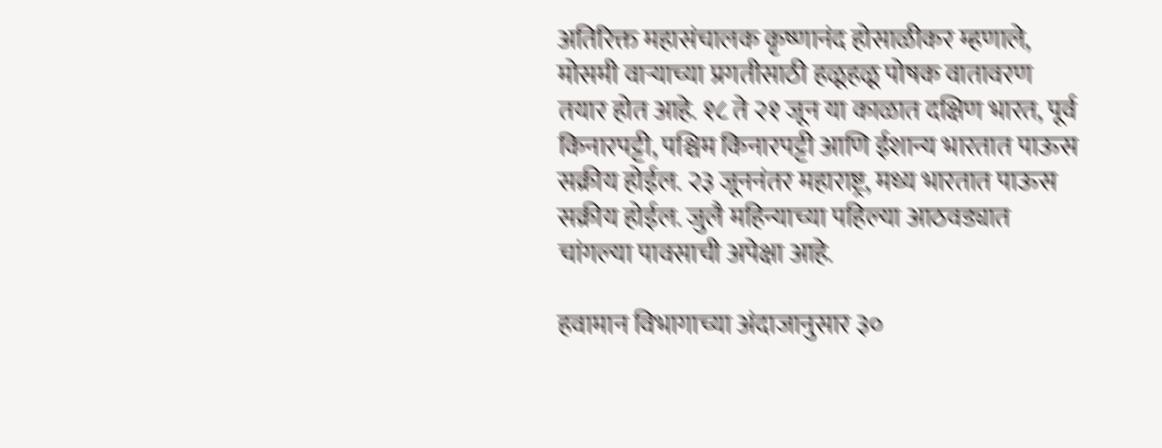अतिरिक्त महासंचालक कृष्णानंद होसाळीकर म्हणाले, मोसमी वाऱ्याच्या प्रगतीसाठी हळूहळू पोषक वातावरण तयार होत आहे. १८ ते २१ जून या काळात दक्षिण भारत, पूर्व किनारपट्टी, पश्चिम किनारपट्टी आणि ईशान्य भारतात पाऊस सक्रीय होईल. २३ जूननंतर महाराष्ट्र, मध्य भारतात पाऊस सक्रीय होईल. जुलै महिन्याच्या पहिल्या आठवड्यात चांगल्या पावसाची अपेक्षा आहे.

हवामान विभागाच्या अंदाजानुसार ३०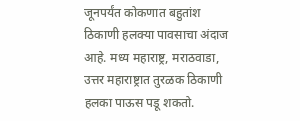जूनपर्यंत कोकणात बहुतांश ठिकाणी हलक्या पावसाचा अंदाज आहे. मध्य महाराष्ट्र, मराठवाडा, उत्तर महाराष्ट्रात तुरळक ठिकाणी हलका पाऊस पडू शकतो.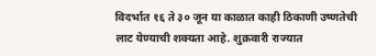विदर्भात १६ ते ३० जून या काळात काही ठिकाणी उष्णतेची लाट येण्याची शक्यता आहे. शुक्रवारी राज्यात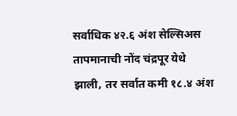सर्वाधिक ४२.६ अंश सेल्सिअस तापमानाची नोंद चंद्रपूर येथे झाली, तर सर्वात कमी १८.४ अंश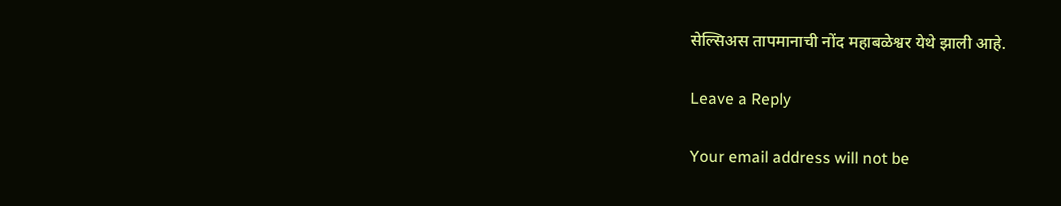सेल्सिअस तापमानाची नोंद महाबळेश्वर येथे झाली आहे.

Leave a Reply

Your email address will not be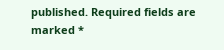published. Required fields are marked *